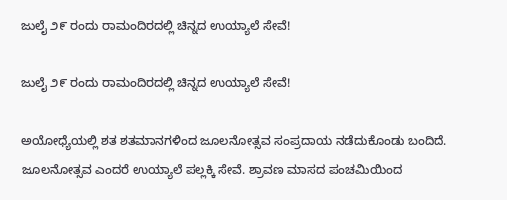ಜುಲೈ ೨೯ ರಂದು ರಾಮಂದಿರದಲ್ಲಿ ಚಿನ್ನದ ಉಯ್ಯಾಲೆ ಸೇವೆ!

ಜುಲೈ ೨೯ ರಂದು ರಾಮಂದಿರದಲ್ಲಿ ಚಿನ್ನದ ಉಯ್ಯಾಲೆ ಸೇವೆ!

ಅಯೋಧ್ಯೆಯಲ್ಲಿ ಶತ ಶತಮಾನಗಳಿಂದ ಜೂಲನೋತ್ಸವ ಸಂಪ್ರದಾಯ ನಡೆದುಕೊಂಡು ಬಂದಿದೆ. ಜೂಲನೋತ್ಸವ ಎಂದರೆ ಉಯ್ಯಾಲೆ ಪಲ್ಲಕ್ಕಿ ಸೇವೆ. ಶ್ರಾವಣ ಮಾಸದ ಪಂಚಮಿಯಿಂದ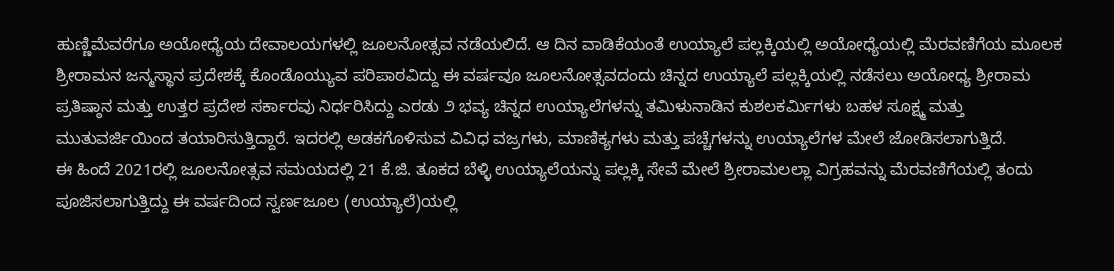ಹುಣ್ಣಿಮೆವರೆಗೂ ಅಯೋಧ್ಯೆಯ ದೇವಾಲಯಗಳಲ್ಲಿ ಜೂಲನೋತ್ಸವ ನಡೆಯಲಿದೆ. ಆ ದಿನ ವಾಡಿಕೆಯಂತೆ ಉಯ್ಯಾಲೆ ಪಲ್ಲಕ್ಕಿಯಲ್ಲಿ ಅಯೋಧ್ಯೆಯಲ್ಲಿ ಮೆರವಣಿಗೆಯ ಮೂಲಕ ಶ್ರೀರಾಮನ ಜನ್ಮಸ್ಥಾನ ಪ್ರದೇಶಕ್ಕೆ ಕೊಂಡೊಯ್ಯುವ ಪರಿಪಾಠವಿದ್ದು ಈ ವರ್ಷವೂ ಜೂಲನೋತ್ಸವದಂದು ಚಿನ್ನದ ಉಯ್ಯಾಲೆ ಪಲ್ಲಕ್ಕಿಯಲ್ಲಿ ನಡೆಸಲು ಅಯೋಧ್ಯ ಶ್ರೀರಾಮ ಪ್ರತಿಷ್ಠಾನ ಮತ್ತು ಉತ್ತರ ಪ್ರದೇಶ ಸರ್ಕಾರವು ನಿರ್ಧರಿಸಿದ್ದು ಎರಡು ೨ ಭವ್ಯ ಚಿನ್ನದ ಉಯ್ಯಾಲೆಗಳನ್ನು ತಮಿಳುನಾಡಿನ ಕುಶಲಕರ್ಮಿಗಳು ಬಹಳ ಸೂಕ್ಷ್ಮ ಮತ್ತು ಮುತುವರ್ಜಿಯಿಂದ ತಯಾರಿಸುತ್ತಿದ್ದಾರೆ. ಇದರಲ್ಲಿ ಅಡಕಗೊಳಿಸುವ ವಿವಿಧ ವಜ್ರಗಳು, ಮಾಣಿಕ್ಯಗಳು ಮತ್ತು ಪಚ್ಚೆಗಳನ್ನು ಉಯ್ಯಾಲೆಗಳ ಮೇಲೆ ಜೋಡಿಸಲಾಗುತ್ತಿದೆ.
ಈ ಹಿಂದೆ 2021ರಲ್ಲಿ ಜೂಲನೋತ್ಸವ ಸಮಯದಲ್ಲಿ 21 ಕೆ.ಜಿ. ತೂಕದ ಬೆಳ್ಳಿ ಉಯ್ಯಾಲೆಯನ್ನು ಪಲ್ಲಕ್ಕಿ ಸೇವೆ ಮೇಲೆ ಶ್ರೀರಾಮಲಲ್ಲಾ ವಿಗ್ರಹವನ್ನು ಮೆರವಣಿಗೆಯಲ್ಲಿ ತಂದು ಪೂಜಿಸಲಾಗುತ್ತಿದ್ದು ಈ ವರ್ಷದಿಂದ ಸ್ವರ್ಣಜೂಲ (ಉಯ್ಯಾಲೆ)ಯಲ್ಲಿ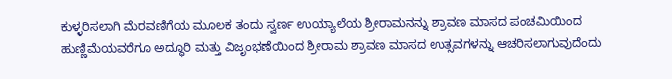ಕುಳ್ಳರಿಸಲಾಗಿ ಮೆರವಣಿಗೆಯ ಮೂಲಕ ತಂದು ಸ್ವರ್ಣ ಉಯ್ಯಾಲೆಯ ಶ್ರೀರಾಮನನ್ನು ಶ್ರಾವಣ ಮಾಸದ ಪಂಚಮಿಯಿಂದ ಹುಣ್ಣಿಮೆಯವರೆಗೂ ಅದ್ಧೂರಿ ಮತ್ತು ವಿಜೃಂಭಣೆಯಿಂದ ಶ್ರೀರಾಮ ಶ್ರಾವಣ ಮಾಸದ ಉತ್ಸವಗಳನ್ನು ಆಚರಿಸಲಾಗುವುದೆಂದು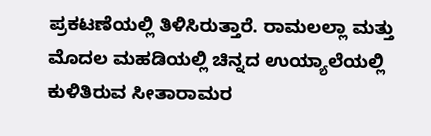ಪ್ರಕಟಣೆಯಲ್ಲಿ ತಿಳಿಸಿರುತ್ತಾರೆ. ರಾಮಲಲ್ಲಾ ಮತ್ತು ಮೊದಲ ಮಹಡಿಯಲ್ಲಿ ಚಿನ್ನದ ಉಯ್ಯಾಲೆಯಲ್ಲಿ ಕುಳಿತಿರುವ ಸೀತಾರಾಮರ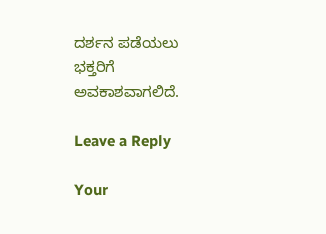ದರ್ಶನ ಪಡೆಯಲು ಭಕ್ತರಿಗೆ ಅವಕಾಶವಾಗಲಿದೆ.

Leave a Reply

Your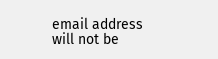email address will not be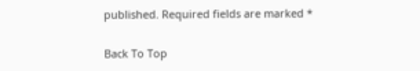published. Required fields are marked *

Back To Top